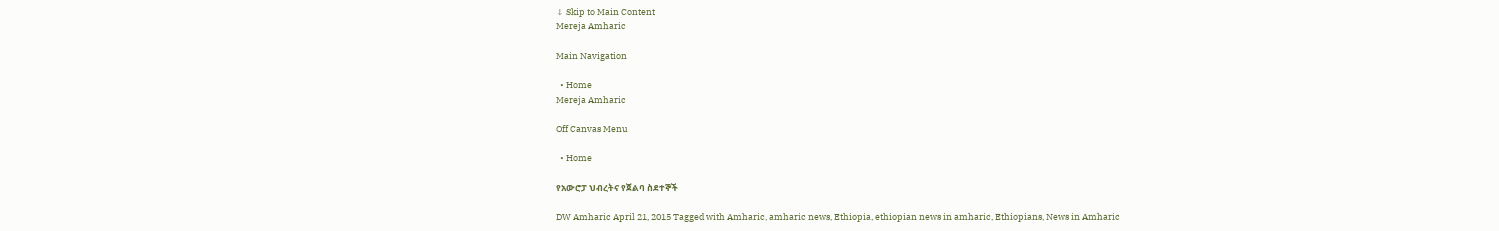↓ Skip to Main Content
Mereja Amharic

Main Navigation

  • Home
Mereja Amharic

Off Canvas Menu

  • Home

የአውሮፓ ህብረትና የጀልባ ስደተኞች

DW Amharic April 21, 2015 Tagged with Amharic, amharic news, Ethiopia, ethiopian news in amharic, Ethiopians, News in Amharic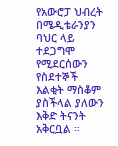የአውሮፓ ህብረት በሜዲቴራንያን ባህር ላይ ተደጋግሞ የሚደርሰውን የስደተኞች እልቂት ማስቆም ያስችላል ያለውን እቅድ ትናንት አቅርቧል ።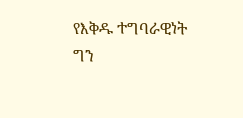የእቅዱ ተግባራዊነት ግን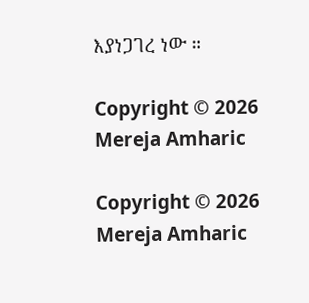እያነጋገረ ነው ።

Copyright © 2026 Mereja Amharic

Copyright © 2026 Mereja Amharic